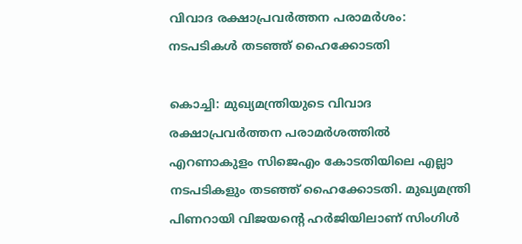വിവാദ രക്ഷാപ്രവര്‍ത്തന പരാമര്‍ശം: നടപടികൾ തടഞ്ഞ് ഹൈക്കോടതി

കൊച്ചി: മുഖ്യമന്ത്രിയുടെ വിവാദ രക്ഷാപ്രവര്‍ത്തന പരാമര്‍ശത്തില്‍ എറണാകുളം സിജെഎം കോടതിയിലെ എല്ലാ നടപടികളും തടഞ്ഞ് ഹൈക്കോടതി. മുഖ്യമന്ത്രി പിണറായി വിജയന്റെ ഹര്‍ജിയിലാണ് സിംഗിള്‍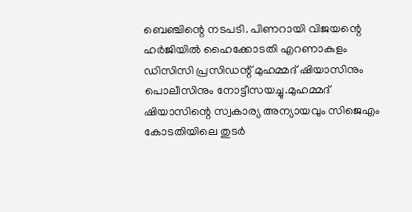ബെഞ്ചിന്റെ നടപടി. പിണറായി വിജയന്റെ ഹര്‍ജിയില്‍ ഹൈക്കോടതി എറണാകുളം ഡിസിസി പ്രസിഡന്റ് മുഹമ്മദ് ഷിയാസിനും പൊലീസിനും നോട്ടീസയച്ചു.മുഹമ്മദ് ഷിയാസിന്റെ സ്വകാര്യ അന്യായവും സിജെഎം കോടതിയിലെ തുടര്‍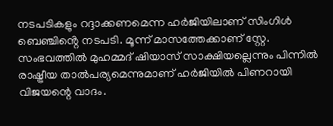നടപടികളും റദ്ദാക്കണമെന്ന ഹര്‍ജിയിലാണ് സിംഗിള്‍ ബെഞ്ചിൻ്റെ നടപടി. മൂന്ന് മാസത്തേക്കാണ് സ്റ്റേ. സംഭവത്തില്‍ മുഹമ്മദ് ഷിയാസ് സാക്ഷിയല്ലെന്നും പിന്നില്‍ രാഷ്ട്രീയ താല്‍പര്യമെന്നുമാണ് ഹര്‍ജിയില്‍ പിണറായി വിജയന്റെ വാദം.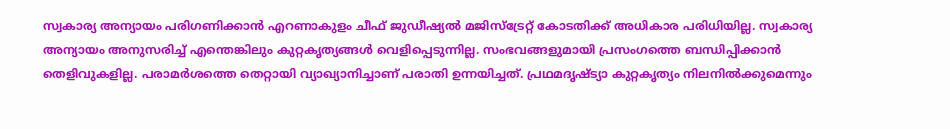സ്വകാര്യ അന്യായം പരിഗണിക്കാന്‍ എറണാകുളം ചീഫ് ജുഡീഷ്യല്‍ മജിസ്ട്രേറ്റ് കോടതിക്ക് അധികാര പരിധിയില്ല. സ്വകാര്യ അന്യായം അനുസരിച്ച് എന്തെങ്കിലും കുറ്റകൃത്യങ്ങള്‍ വെളിപ്പെടുന്നില്ല. സംഭവങ്ങളുമായി പ്രസംഗത്തെ ബന്ധിപ്പിക്കാന്‍ തെളിവുകളില്ല. പരാമര്‍ശത്തെ തെറ്റായി വ്യാഖ്യാനിച്ചാണ് പരാതി ഉന്നയിച്ചത്. പ്രഥമദൃഷ്ട്യാ കുറ്റകൃത്യം നിലനില്‍ക്കുമെന്നും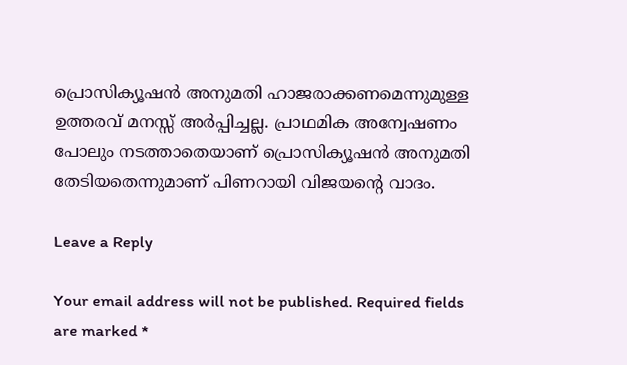പ്രൊസിക്യൂഷന്‍ അനുമതി ഹാജരാക്കണമെന്നുമുള്ള ഉത്തരവ് മനസ്സ് അർപ്പിച്ചല്ല. പ്രാഥമിക അന്വേഷണം പോലും നടത്താതെയാണ് പ്രൊസിക്യൂഷന്‍ അനുമതി തേടിയതെന്നുമാണ് പിണറായി വിജയന്റെ വാദം.

Leave a Reply

Your email address will not be published. Required fields are marked *